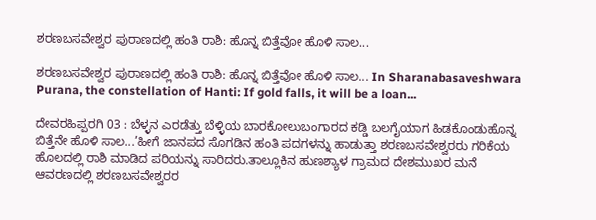ಶರಣಬಸವೇಶ್ವರ ಪುರಾಣದಲ್ಲಿ ಹಂತಿ ರಾಶಿ: ಹೊನ್ನ ಬಿತ್ತೆವೋ ಹೊಳಿ ಸಾಲ...

ಶರಣಬಸವೇಶ್ವರ ಪುರಾಣದಲ್ಲಿ ಹಂತಿ ರಾಶಿ: ಹೊನ್ನ ಬಿತ್ತೆವೋ ಹೊಳಿ ಸಾಲ... In Sharanabasaveshwara Purana, the constellation of Hanti: If gold falls, it will be a loan...

ದೇವರಹಿಪ್ಪರಗಿ 03 : ಬೆಳ್ಳನ ಎರಡೆತ್ತು ಬೆಳ್ಳಿಯ ಬಾರಕೋಲುಬಂಗಾರದ ಕಡ್ಡಿ ಬಲಗೈಯಾಗ ಹಿಡಕೊಂಡುಹೊನ್ನ ಬಿತ್ತೆನೇ ಹೊಳಿ ಸಾಲ...’ಹೀಗೆ ಜಾನಪದ ಸೊಗಡಿನ ಹಂತಿ ಪದಗಳನ್ನು ಹಾಡುತ್ತಾ ಶರಣಬಸವೇಶ್ವರರು ಗರಿಕೆಯ ಹೊಲದಲ್ಲಿ ರಾಶಿ ಮಾಡಿದ ಪರಿಯನ್ನು ಸಾರಿದರು.ತಾಲ್ಲೂಕಿನ ಹುಣಶ್ಯಾಳ ಗ್ರಾಮದ ದೇಶಮುಖರ ಮನೆ ಆವರಣದಲ್ಲಿ ಶರಣಬಸವೇಶ್ವರರ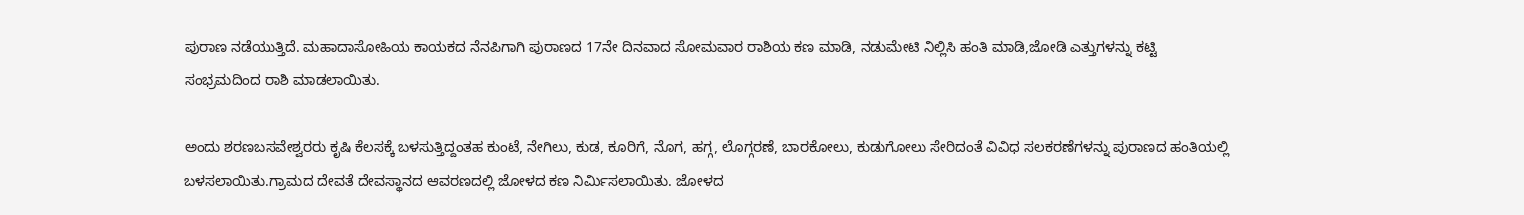ಪುರಾಣ ನಡೆಯುತ್ತಿದೆ. ಮಹಾದಾಸೋಹಿಯ ಕಾಯಕದ ನೆನಪಿಗಾಗಿ ಪುರಾಣದ 17ನೇ ದಿನವಾದ ಸೋಮವಾರ ರಾಶಿಯ ಕಣ ಮಾಡಿ, ನಡುಮೇಟಿ ನಿಲ್ಲಿಸಿ ಹಂತಿ ಮಾಡಿ,ಜೋಡಿ ಎತ್ತುಗಳನ್ನು ಕಟ್ಟಿ ಸಂಭ್ರಮದಿಂದ ರಾಶಿ ಮಾಡಲಾಯಿತು.

ಅಂದು ಶರಣಬಸವೇಶ್ವರರು ಕೃಷಿ ಕೆಲಸಕ್ಕೆ ಬಳಸುತ್ತಿದ್ದಂತಹ ಕುಂಟೆ, ನೇಗಿಲು, ಕುಡ, ಕೂರಿಗೆ, ನೊಗ, ಹಗ್ಗ, ಲೊಗ್ಗರಣೆ, ಬಾರಕೋಲು, ಕುಡುಗೋಲು ಸೇರಿದಂತೆ ವಿವಿಧ ಸಲಕರಣೆಗಳನ್ನು ಪುರಾಣದ ಹಂತಿಯಲ್ಲಿ ಬಳಸಲಾಯಿತು.ಗ್ರಾಮದ ದೇವತೆ ದೇವಸ್ಥಾನದ ಆವರಣದಲ್ಲಿ ಜೋಳದ ಕಣ ನಿರ್ಮಿಸಲಾಯಿತು. ಜೋಳದ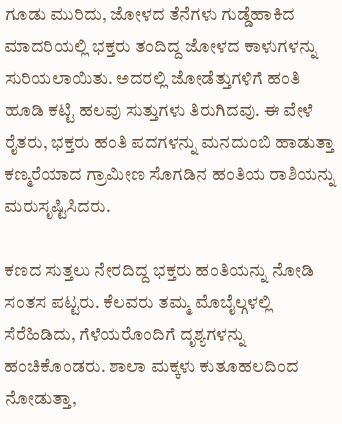ಗೂಡು ಮುರಿದು, ಜೋಳದ ತೆನೆಗಳು ಗುಡ್ಡೆಹಾಕಿದ ಮಾದರಿಯಲ್ಲಿ ಭಕ್ತರು ತಂದಿದ್ದ ಜೋಳದ ಕಾಳುಗಳನ್ನು ಸುರಿಯಲಾಯಿತು. ಅದರಲ್ಲಿ ಜೋಡೆತ್ತುಗಳಿಗೆ ಹಂತಿ ಹೂಡಿ ಕಟ್ಟಿ ಹಲವು ಸುತ್ತುಗಳು ತಿರುಗಿದವು. ಈ ವೇಳೆ ರೈತರು, ಭಕ್ತರು ಹಂತಿ ಪದಗಳನ್ನು ಮನದುಂಬಿ ಹಾಡುತ್ತಾ ಕಣ್ಮರೆಯಾದ ಗ್ರಾಮೀಣ ಸೊಗಡಿನ ಹಂತಿಯ ರಾಶಿಯನ್ನು ಮರುಸೃಷ್ಟಿಸಿದರು.

ಕಣದ ಸುತ್ತಲು ನೇರದಿದ್ದ ಭಕ್ತರು ಹಂತಿಯನ್ನು ನೋಡಿ ಸಂತಸ ಪಟ್ಟರು. ಕೆಲವರು ತಮ್ಮ ಮೊಬೈಲ್ಗಳಲ್ಲಿ ಸೆರೆಹಿಡಿದು, ಗೆಳೆಯರೊಂದಿಗೆ ದೃಶ್ಯಗಳನ್ನು ಹಂಚಿಕೊಂಡರು. ಶಾಲಾ ಮಕ್ಕಳು ಕುತೂಹಲದಿಂದ ನೋಡುತ್ತಾ,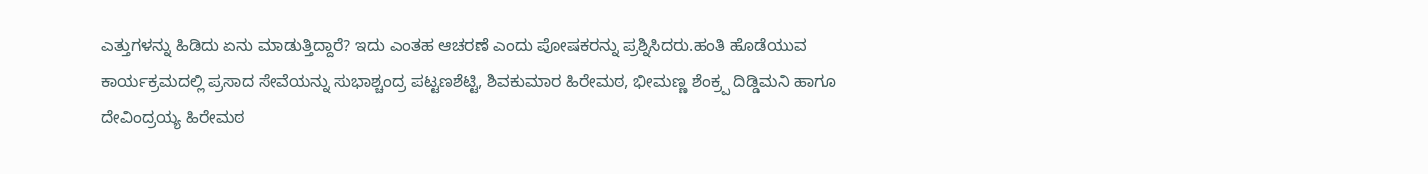ಎತ್ತುಗಳನ್ನು ಹಿಡಿದು ಏನು ಮಾಡುತ್ತಿದ್ದಾರೆ? ಇದು ಎಂತಹ ಆಚರಣೆ ಎಂದು ಪೋಷಕರನ್ನು ಪ್ರಶ್ನಿಸಿದರು.ಹಂತಿ ಹೊಡೆಯುವ ಕಾರ್ಯಕ್ರಮದಲ್ಲಿ ಪ್ರಸಾದ ಸೇವೆಯನ್ನು ಸುಭಾಶ್ಚಂದ್ರ ಪಟ್ಟಣಶೆಟ್ಟಿ, ಶಿವಕುಮಾರ ಹಿರೇಮಠ, ಭೀಮಣ್ಣ ಶೆಂಕ್ರ‍್ಪ ದಿಡ್ಡಿಮನಿ ಹಾಗೂ ದೇವಿಂದ್ರಯ್ಯ ಹಿರೇಮಠ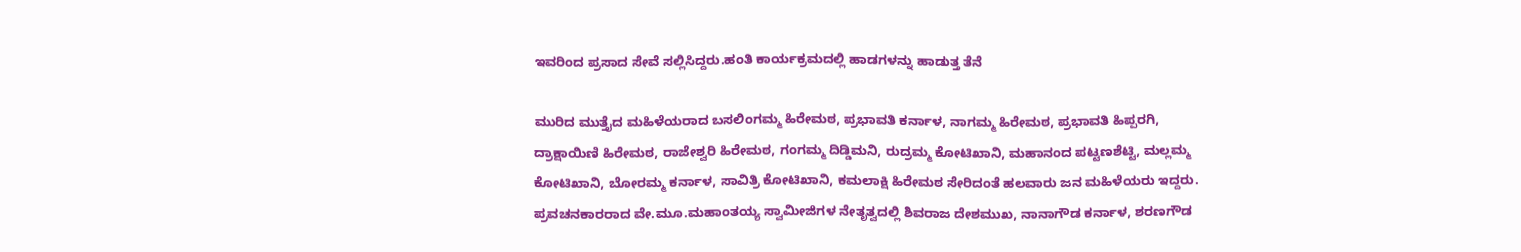ಇವರಿಂದ ಪ್ರಸಾದ ಸೇವೆ ಸಲ್ಲಿಸಿದ್ದರು.ಹಂತಿ ಕಾರ್ಯಕ್ರಮದಲ್ಲಿ ಹಾಡಗಳನ್ನು ಹಾಡುತ್ತ ತೆನೆ

ಮುರಿದ ಮುತ್ತೈದ ಮಹಿಳೆಯರಾದ ಬಸಲಿಂಗಮ್ಮ ಹಿರೇಮಠ, ಪ್ರಭಾವತಿ ಕರ್ನಾಳ, ನಾಗಮ್ಮ ಹಿರೇಮಠ, ಪ್ರಭಾವತಿ ಹಿಪ್ಪರಗಿ, ದ್ರಾಕ್ಷಾಯಿಣಿ ಹಿರೇಮಠ, ರಾಜೇಶ್ವರಿ ಹಿರೇಮಠ, ಗಂಗಮ್ಮ ದಿಡ್ಡಿಮನಿ, ರುದ್ರಮ್ಮ ಕೋಟಿಖಾನಿ, ಮಹಾನಂದ ಪಟ್ಟಣಶೆಟ್ಟಿ, ಮಲ್ಲಮ್ಮ ಕೋಟಿಖಾನಿ, ಬೋರಮ್ಮ ಕರ್ನಾಳ, ಸಾವಿತ್ರಿ ಕೋಟಿಖಾನಿ, ಕಮಲಾಕ್ಷಿ ಹಿರೇಮಠ ಸೇರಿದಂತೆ ಹಲವಾರು ಜನ ಮಹಿಳೆಯರು ಇದ್ದರು. ಪ್ರವಚನಕಾರರಾದ ವೇ.ಮೂ.ಮಹಾಂತಯ್ಯ ಸ್ವಾಮೀಜಿಗಳ ನೇತೃತ್ವದಲ್ಲಿ ಶಿವರಾಜ ದೇಶಮುಖ, ನಾನಾಗೌಡ ಕರ್ನಾಳ, ಶರಣಗೌಡ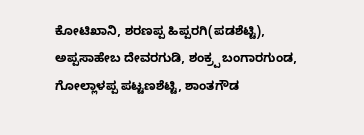ಕೋಟಿಖಾನಿ, ಶರಣಪ್ಪ ಹಿಪ್ಪರಗಿ(ಪಡಶೆಟ್ಟಿ), ಅಪ್ಪಸಾಹೇಬ ದೇವರಗುಡಿ, ಶಂಕ್ರ‍್ಪ ಬಂಗಾರಗುಂಡ, ಗೋಲ್ಲಾಳಪ್ಪ ಪಟ್ಟಣಶೆಟ್ಟಿ, ಶಾಂತಗೌಡ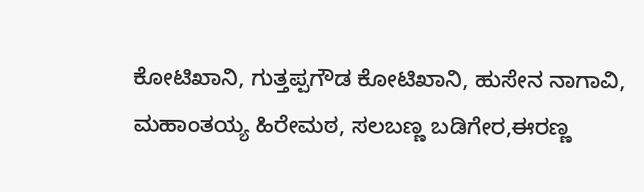ಕೋಟಿಖಾನಿ, ಗುತ್ತಪ್ಪಗೌಡ ಕೋಟಿಖಾನಿ, ಹುಸೇನ ನಾಗಾವಿ, ಮಹಾಂತಯ್ಯ ಹಿರೇಮಠ, ಸಲಬಣ್ಣ ಬಡಿಗೇರ,ಈರಣ್ಣ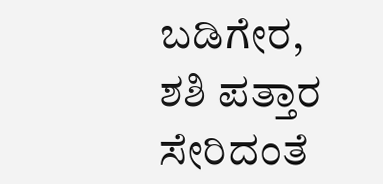ಬಡಿಗೇರ, ಶಶಿ ಪತ್ತಾರ ಸೇರಿದಂತೆ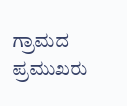ಗ್ರಾಮದ ಪ್ರಮುಖರು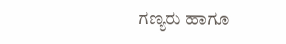ಗಣ್ಯರು ಹಾಗೂ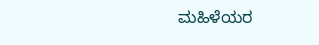ಮಹಿಳೆಯರ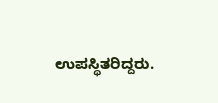ಉಪಸ್ಥಿತರಿದ್ದರು.